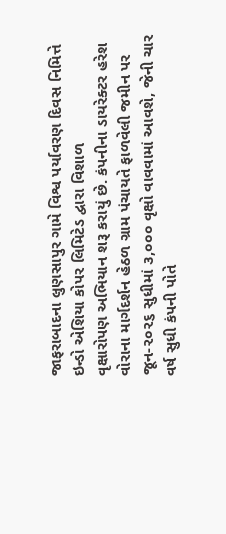જાફરાબાદના લુણસાપુર ગામે વિશ્વ પર્યાવરણ દિવસ નિમિત્તે ઇન્ડો એશિયા કોપર લિમિટેડ દ્વારા વિશાળ
વૃક્ષારોપણ અભિયાન શરૂ કરાયું છે. કંપનીના ડાયરેક્ટર હરેશ વોરાના માર્ગદર્શન હેઠળ ગ્રામ પંચાયતે ફાળવેલી જમીન પર જૂન-૨૦૨૬ સુધીમાં ૩,૦૦૦ વૃક્ષો વાવવામાં આવશે, જેની ચાર વર્ષ સુધી કંપની પોતે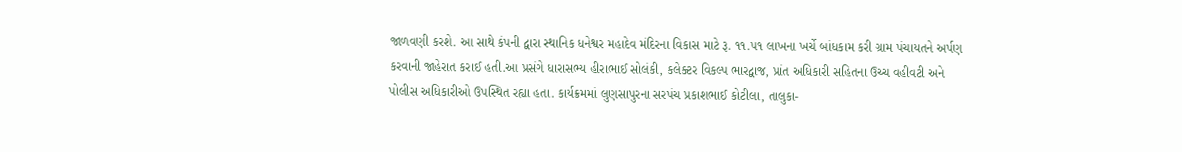જાળવણી કરશે. આ સાથે કંપની દ્વારા સ્થાનિક ધનેશ્વર મહાદેવ મંદિરના વિકાસ માટે રૂ. ૧૧.૫૧ લાખના ખર્ચે બાંધકામ કરી ગ્રામ પંચાયતને અર્પણ કરવાની જાહેરાત કરાઈ હતી.આ પ્રસંગે ધારાસભ્ય હીરાભાઈ સોલંકી, કલેક્ટર વિકલ્પ ભારદ્વાજ, પ્રાંત અધિકારી સહિતના ઉચ્ચ વહીવટી અને પોલીસ અધિકારીઓ ઉપસ્થિત રહ્યા હતા. કાર્યક્રમમાં લુણસાપુરના સરપંચ પ્રકાશભાઈ કોટીલા, તાલુકા-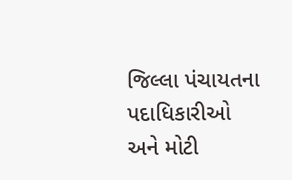જિલ્લા પંચાયતના પદાધિકારીઓ અને મોટી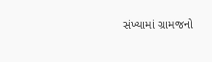સંખ્યામાં ગ્રામજનો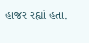હાજર રહ્યાં હતા.